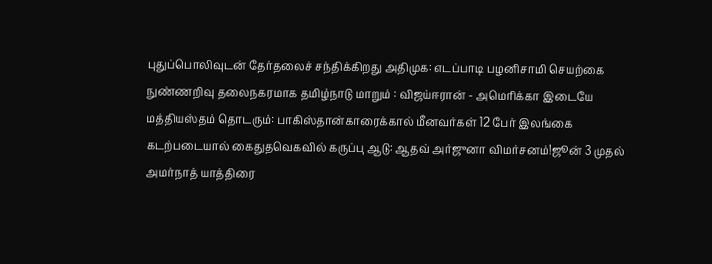புதுப்பொலிவுடன் தேர்தலைச் சந்திக்கிறது அதிமுக: எடப்பாடி பழனிசாமி செயற்கை நுண்ணறிவு தலைநகரமாக தமிழ்நாடு மாறும் : விஜய்ஈரான் - அமெரிக்கா இடையே மத்தியஸ்தம் தொடரும்: பாகிஸ்தான்காரைக்கால் மீனவர்கள் 12 பேர் இலங்கை கடற்படையால் கைதுதவெகவில் கருப்பு ஆடு: ஆதவ் அர்ஜுனா விமர்சனம்!ஜூன் 3 முதல் அமர்நாத் யாத்திரை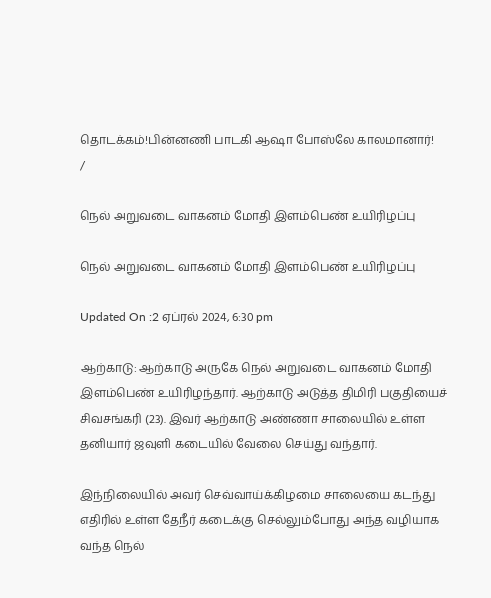தொடக்கம்!பின்னணி பாடகி ஆஷா போஸ்லே காலமானார்!
/

நெல் அறுவடை வாகனம் மோதி இளம்பெண் உயிரிழப்பு

நெல் அறுவடை வாகனம் மோதி இளம்பெண் உயிரிழப்பு

Updated On :2 ஏப்ரல் 2024, 6:30 pm

ஆற்காடு: ஆற்காடு அருகே நெல் அறுவடை வாகனம் மோதி இளம்பெண் உயிரிழந்தார். ஆற்காடு அடுத்த திமிரி பகுதியைச் சிவசங்கரி (23). இவர் ஆற்காடு அண்ணா சாலையில் உள்ள தனியார் ஜவுளி கடையில் வேலை செய்து வந்தார்.

இந்நிலையில் அவர் செவ்வாய்க்கிழமை சாலையை கடந்து எதிரில் உள்ள தேநீர் கடைக்கு செல்லும்போது அந்த வழியாக வந்த நெல்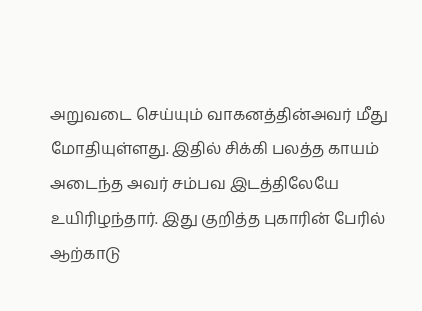அறுவடை செய்யும் வாகனத்தின்அவர் மீது மோதியுள்ளது. இதில் சிக்கி பலத்த காயம் அடைந்த அவர் சம்பவ இடத்திலேயே உயிரிழந்தார். இது குறித்த புகாரின் பேரில் ஆற்காடு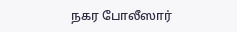நகர போலீஸார்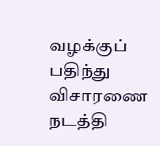வழக்குப் பதிந்து விசாரணை நடத்தி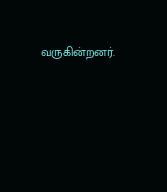வருகின்றனர்.